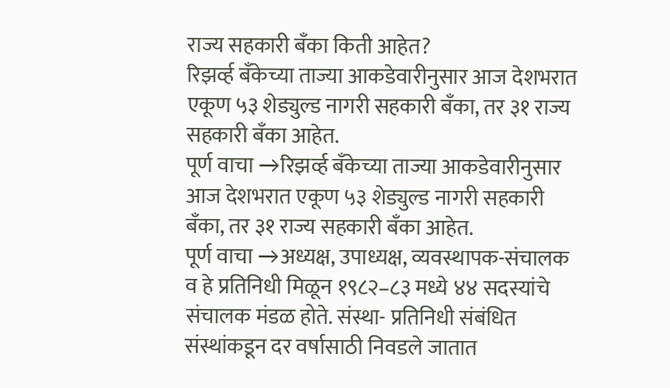राज्य सहकारी बँका किती आहेत?
रिझर्व्ह बँकेच्या ताज्या आकडेवारीनुसार आज देशभरात एकूण ५३ शेड्युल्ड नागरी सहकारी बँका, तर ३१ राज्य सहकारी बँका आहेत.
पूर्ण वाचा →रिझर्व्ह बँकेच्या ताज्या आकडेवारीनुसार आज देशभरात एकूण ५३ शेड्युल्ड नागरी सहकारी बँका, तर ३१ राज्य सहकारी बँका आहेत.
पूर्ण वाचा →अध्यक्ष, उपाध्यक्ष, व्यवस्थापक-संचालक व हे प्रतिनिधी मिळून १९८२–८३ मध्ये ४४ सदस्यांचे संचालक मंडळ होते. संस्था- प्रतिनिधी संबंधित संस्थांकडून दर वर्षासाठी निवडले जातात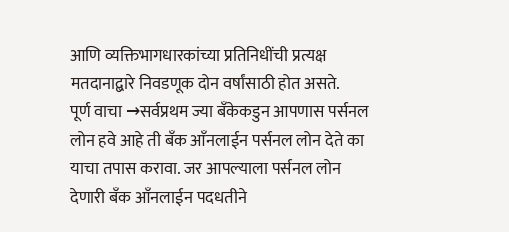आणि व्यक्तिभागधारकांच्या प्रतिनिधींची प्रत्यक्ष मतदानाद्बारे निवडणूक दोन वर्षांसाठी होत असते.
पूर्ण वाचा →सर्वप्रथम ज्या बँकेकडुन आपणास पर्सनल लोन हवे आहे ती बँक आँनलाईन पर्सनल लोन देते का याचा तपास करावा. जर आपल्याला पर्सनल लोन देणारी बँक आँनलाईन पदधतीने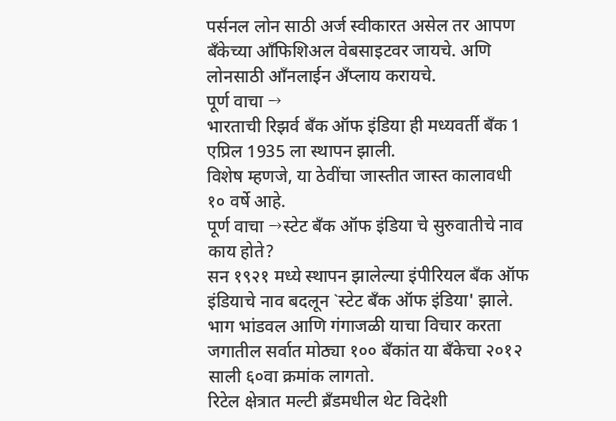पर्सनल लोन साठी अर्ज स्वीकारत असेल तर आपण बँकेच्या आँफिशिअल वेबसाइटवर जायचे. अणि लोनसाठी आँनलाईन अँप्लाय करायचे.
पूर्ण वाचा →
भारताची रिझर्व बँक ऑफ इंडिया ही मध्यवर्ती बँक 1 एप्रिल 1935 ला स्थापन झाली.
विशेष म्हणजे, या ठेवींचा जास्तीत जास्त कालावधी १० वर्षे आहे.
पूर्ण वाचा →स्टेट बँक ऑफ इंडिया चे सुरुवातीचे नाव काय होते?
सन १९२१ मध्ये स्थापन झालेल्या इंपीरियल बँक ऑफ इंडियाचे नाव बदलून `स्टेट बँक ऑफ इंडिया' झाले. भाग भांडवल आणि गंगाजळी याचा विचार करता जगातील सर्वात मोठ्या १०० बँकांत या बँकेचा २०१२ साली ६०वा क्रमांक लागतो.
रिटेल क्षेत्रात मल्टी ब्रँडमधील थेट विदेशी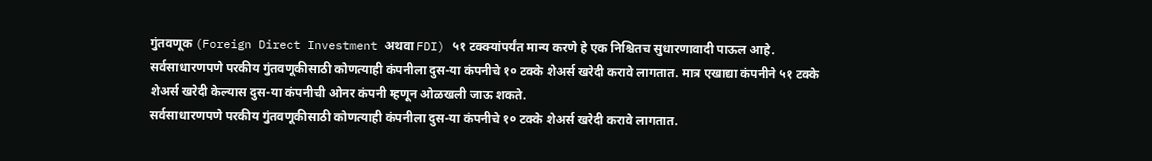गुंतवणूक (Foreign Direct Investment अथवा FDI) ५१ टक्क्यांपर्यंत मान्य करणे हे एक निश्चितच सुधारणावादी पाऊल आहे.
सर्वसाधारणपणे परकीय गुंतवणूकीसाठी कोणत्याही कंपनीला दुस-या कंपनीचे १० टक्के शेअर्स खरेदी करावे लागतात. मात्र एखाद्या कंपनीने ५१ टक्के शेअर्स खरेदी केल्यास दुस-या कंपनीची ओनर कंपनी म्हणून ओळखली जाऊ शकते.
सर्वसाधारणपणे परकीय गुंतवणूकीसाठी कोणत्याही कंपनीला दुस-या कंपनीचे १० टक्के शेअर्स खरेदी करावे लागतात.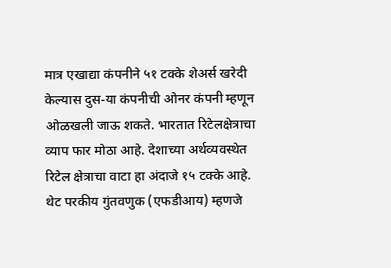मात्र एखाद्या कंपनीने ५१ टक्के शेअर्स खरेदी केल्यास दुस-या कंपनीची ओनर कंपनी म्हणून ओळखली जाऊ शकते. भारतात रिटेलक्षेत्राचा व्याप फार मोठा आहे. देशाच्या अर्थव्यवस्थेत रिटेल क्षेत्राचा वाटा हा अंदाजे १५ टक्के आहे.
थेट परकीय गुंतवणुक (एफडीआय) म्हणजे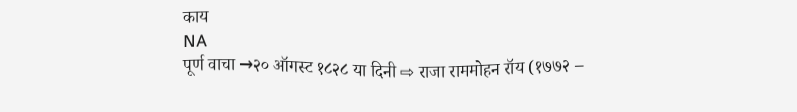काय
NA
पूर्ण वाचा →२० ऑगस्ट १८२८ या दिनी ⇨ राजा राममोहन रॉय (१७७२ –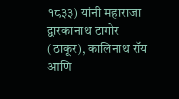१८३३) यांनी महाराजा द्वारकानाथ टागोर (ठाकूर), कालिनाथ रॉय आणि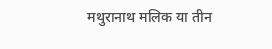मथुरानाथ मलिक या तीन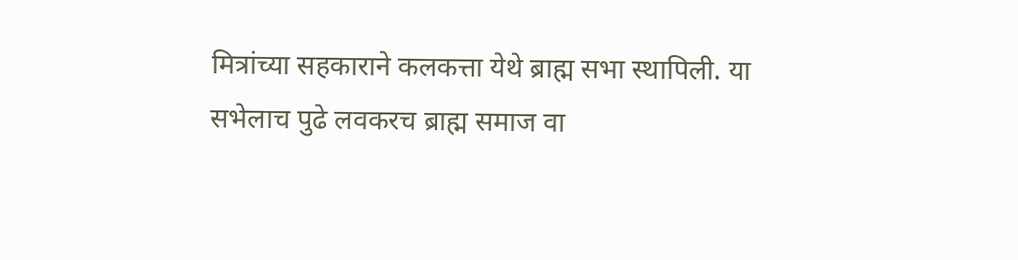मित्रांच्या सहकाराने कलकत्ता येथे ब्राह्म सभा स्थापिली. या सभेलाच पुढे लवकरच ब्राह्म समाज वा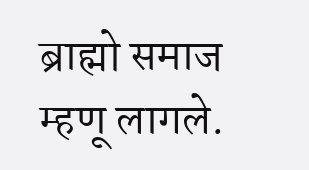ब्राह्मो समाज म्हणू लागले.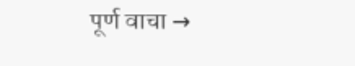पूर्ण वाचा →